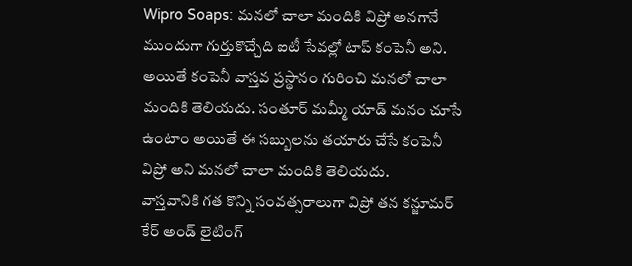Wipro Soaps: మనలో చాలా మందికి విప్రో అనగానే ముందుగా గుర్తుకొచ్చేది ఐటీ సేవల్లో టాప్ కంపెనీ అని. అయితే కంపెనీ వాస్తవ ప్రస్థానం గురించి మనలో చాలా మందికి తెలియదు. సంతూర్ మమ్మీ యాడ్ మనం చూసే ఉంటాం అయితే ఈ సబ్బులను తయారు చేసే కంపెనీ విప్రో అని మనలో చాలా మందికి తెలియదు.
వాస్తవానికి గత కొన్ని సంవత్సరాలుగా విప్రో తన కన్జూమర్ కేర్ అండ్ లైటింగ్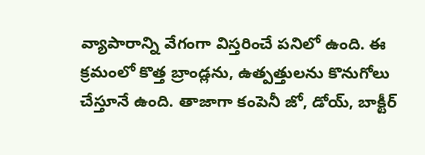వ్యాపారాన్ని వేగంగా విస్తరించే పనిలో ఉంది. ఈ క్రమంలో కొత్త బ్రాండ్లను, ఉత్పత్తులను కొనుగోలు చేస్తూనే ఉంది. తాజాగా కంపెనీ జో, డోయ్, బాక్టీర్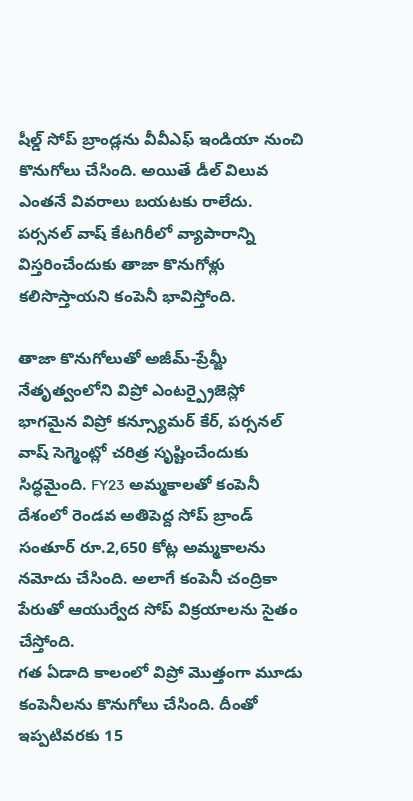షీల్డ్ సోప్ బ్రాండ్లను వీవీఎఫ్ ఇండియా నుంచి కొనుగోలు చేసింది. అయితే డీల్ విలువ ఎంతనే వివరాలు బయటకు రాలేదు. పర్సనల్ వాష్ కేటగిరీలో వ్యాపారాన్ని విస్తరించేందుకు తాజా కొనుగోళ్లు కలిసొస్తాయని కంపెనీ భావిస్తోంది.

తాజా కొనుగోలుతో అజీమ్-ప్రేమ్జీ నేతృత్వంలోని విప్రో ఎంటర్ప్రైజెస్లో భాగమైన విప్రో కన్స్యూమర్ కేర్, పర్సనల్ వాష్ సెగ్మెంట్లో చరిత్ర సృష్టించేందుకు సిద్ధమైంది. FY23 అమ్మకాలతో కంపెనీ దేశంలో రెండవ అతిపెద్ద సోప్ బ్రాండ్ సంతూర్ రూ.2,650 కోట్ల అమ్మకాలను నమోదు చేసింది. అలాగే కంపెనీ చంద్రికా పేరుతో ఆయుర్వేద సోప్ విక్రయాలను సైతం చేస్తోంది.
గత ఏడాది కాలంలో విప్రో మెుత్తంగా మూడు కంపెనీలను కొనుగోలు చేసింది. దీంతో ఇప్పటివరకు 15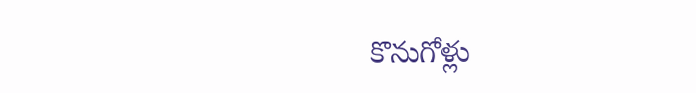కొనుగోళ్లు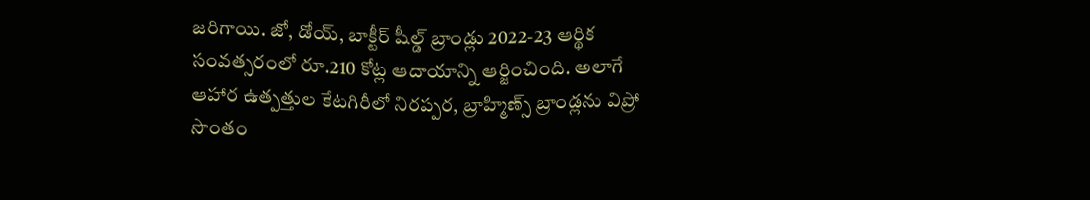జరిగాయి. జో, డోయ్, బాక్టీర్ షీల్డ్ బ్రాండ్లు 2022-23 ఆర్థిక సంవత్సరంలో రూ.210 కోట్ల ఆదాయాన్ని ఆర్జించింది. అలాగే ఆహార ఉత్పత్తుల కేటగిరీలో నిరప్పర, బ్రాహ్మిణ్స్ బ్రాండ్లను విప్రో సొంతం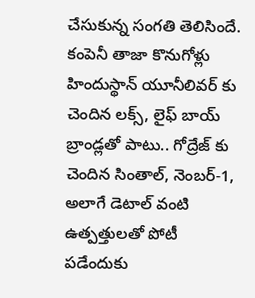చేసుకున్న సంగతి తెలిసిందే. కంపెనీ తాజా కొనుగోళ్లు హిందుస్థాన్ యూనీలివర్ కు చెందిన లక్స్, లైఫ్ బాయ్ బ్రాండ్లతో పాటు.. గోద్రేజ్ కు చెందిన సింతాల్, నెంబర్-1, అలాగే డెటాల్ వంటి ఉత్పత్తులతో పోటీ పడేందుకు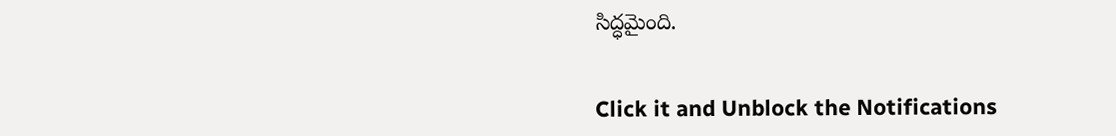సిద్ధమైంది.


Click it and Unblock the Notifications